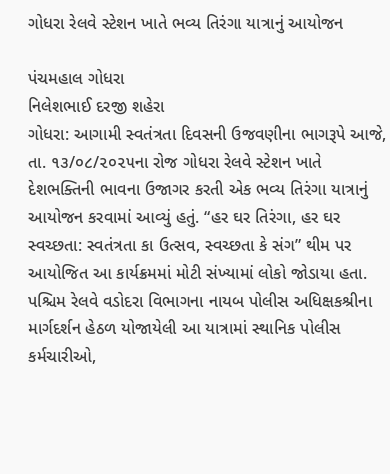ગોધરા રેલવે સ્ટેશન ખાતે ભવ્ય તિરંગા યાત્રાનું આયોજન

પંચમહાલ ગોધરા
નિલેશભાઈ દરજી શહેરા
ગોધરા: આગામી સ્વતંત્રતા દિવસની ઉજવણીના ભાગરૂપે આજે, તા. ૧૩/૦૮/૨૦૨૫ના રોજ ગોધરા રેલવે સ્ટેશન ખાતે દેશભક્તિની ભાવના ઉજાગર કરતી એક ભવ્ય તિરંગા યાત્રાનું આયોજન કરવામાં આવ્યું હતું. “હર ઘર તિરંગા, હર ઘર સ્વચ્છતા: સ્વતંત્રતા કા ઉત્સવ, સ્વચ્છતા કે સંગ” થીમ પર આયોજિત આ કાર્યક્રમમાં મોટી સંખ્યામાં લોકો જોડાયા હતા.
પશ્ચિમ રેલવે વડોદરા વિભાગના નાયબ પોલીસ અધિક્ષકશ્રીના માર્ગદર્શન હેઠળ યોજાયેલી આ યાત્રામાં સ્થાનિક પોલીસ કર્મચારીઓ,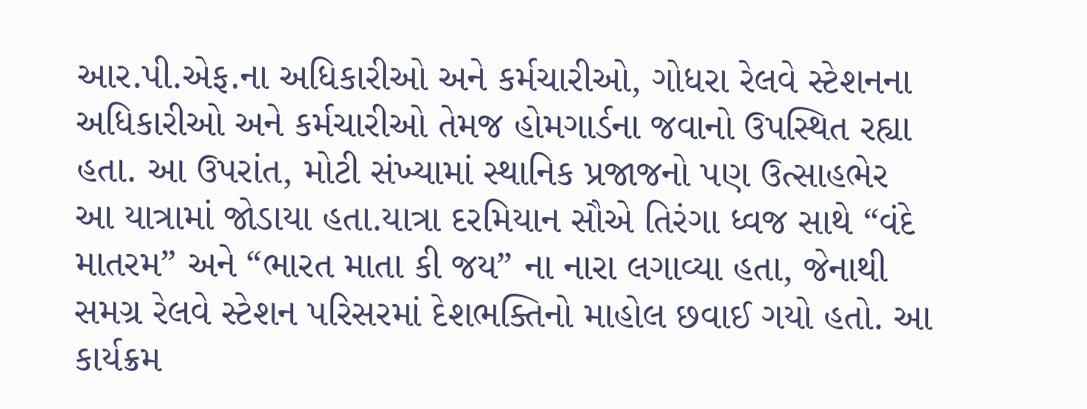આર.પી.એફ.ના અધિકારીઓ અને કર્મચારીઓ, ગોધરા રેલવે સ્ટેશનના અધિકારીઓ અને કર્મચારીઓ તેમજ હોમગાર્ડના જવાનો ઉપસ્થિત રહ્યા હતા. આ ઉપરાંત, મોટી સંખ્યામાં સ્થાનિક પ્રજાજનો પણ ઉત્સાહભેર આ યાત્રામાં જોડાયા હતા.યાત્રા દરમિયાન સૌએ તિરંગા ધ્વજ સાથે “વંદે માતરમ” અને “ભારત માતા કી જય” ના નારા લગાવ્યા હતા, જેનાથી સમગ્ર રેલવે સ્ટેશન પરિસરમાં દેશભક્તિનો માહોલ છવાઈ ગયો હતો. આ કાર્યક્રમ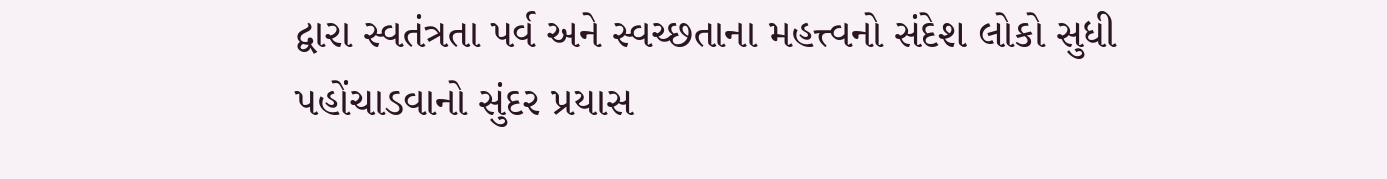દ્વારા સ્વતંત્રતા પર્વ અને સ્વચ્છતાના મહત્ત્વનો સંદેશ લોકો સુધી પહોંચાડવાનો સુંદર પ્રયાસ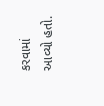કરવામાં આવ્યો હતો.